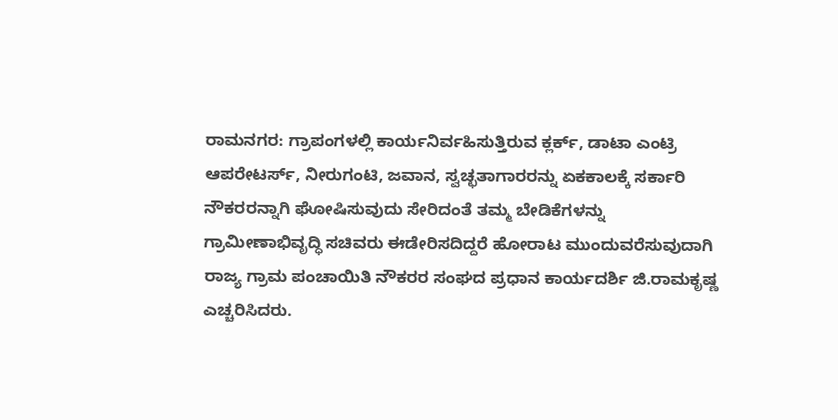ರಾಮನಗರ: ಗ್ರಾಪಂಗಳಲ್ಲಿ ಕಾರ್ಯನಿರ್ವಹಿಸುತ್ತಿರುವ ಕ್ಲರ್ಕ್, ಡಾಟಾ ಎಂಟ್ರಿ ಆಪರೇಟರ್ಸ್, ನೀರುಗಂಟಿ, ಜವಾನ, ಸ್ವಚ್ಛತಾಗಾರರನ್ನು ಏಕಕಾಲಕ್ಕೆ ಸರ್ಕಾರಿ ನೌಕರರನ್ನಾಗಿ ಘೋಷಿಸುವುದು ಸೇರಿದಂತೆ ತಮ್ಮ ಬೇಡಿಕೆಗಳನ್ನು ಗ್ರಾಮೀಣಾಭಿವೃದ್ಧಿ ಸಚಿವರು ಈಡೇರಿಸದಿದ್ದರೆ ಹೋರಾಟ ಮುಂದುವರೆಸುವುದಾಗಿ ರಾಜ್ಯ ಗ್ರಾಮ ಪಂಚಾಯಿತಿ ನೌಕರರ ಸಂಘದ ಪ್ರಧಾನ ಕಾರ್ಯದರ್ಶಿ ಜಿ.ರಾಮಕೃಷ್ಣ ಎಚ್ಚರಿಸಿದರು.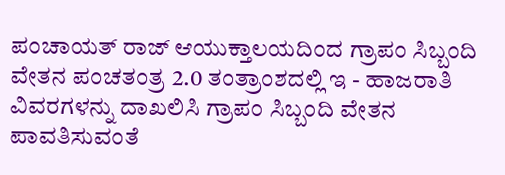ಪಂಚಾಯತ್ ರಾಜ್ ಆಯುಕ್ತಾಲಯದಿಂದ ಗ್ರಾಪಂ ಸಿಬ್ಬಂದಿ ವೇತನ ಪಂಚತಂತ್ರ 2.0 ತಂತ್ರಾಂಶದಲ್ಲಿ ಇ - ಹಾಜರಾತಿ ವಿವರಗಳನ್ನು ದಾಖಲಿಸಿ ಗ್ರಾಪಂ ಸಿಬ್ಬಂದಿ ವೇತನ ಪಾವತಿಸುವಂತೆ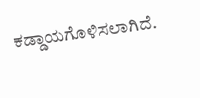ಕಡ್ಡಾಯಗೊಳಿಸಲಾಗಿದೆ.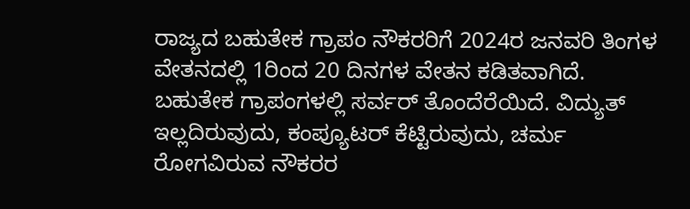ರಾಜ್ಯದ ಬಹುತೇಕ ಗ್ರಾಪಂ ನೌಕರರಿಗೆ 2024ರ ಜನವರಿ ತಿಂಗಳ ವೇತನದಲ್ಲಿ 1ರಿಂದ 20 ದಿನಗಳ ವೇತನ ಕಡಿತವಾಗಿದೆ.
ಬಹುತೇಕ ಗ್ರಾಪಂಗಳಲ್ಲಿ ಸರ್ವರ್ ತೊಂದೆರೆಯಿದೆ. ವಿದ್ಯುತ್ ಇಲ್ಲದಿರುವುದು, ಕಂಪ್ಯೂಟರ್ ಕೆಟ್ಟಿರುವುದು, ಚರ್ಮ ರೋಗವಿರುವ ನೌಕರರ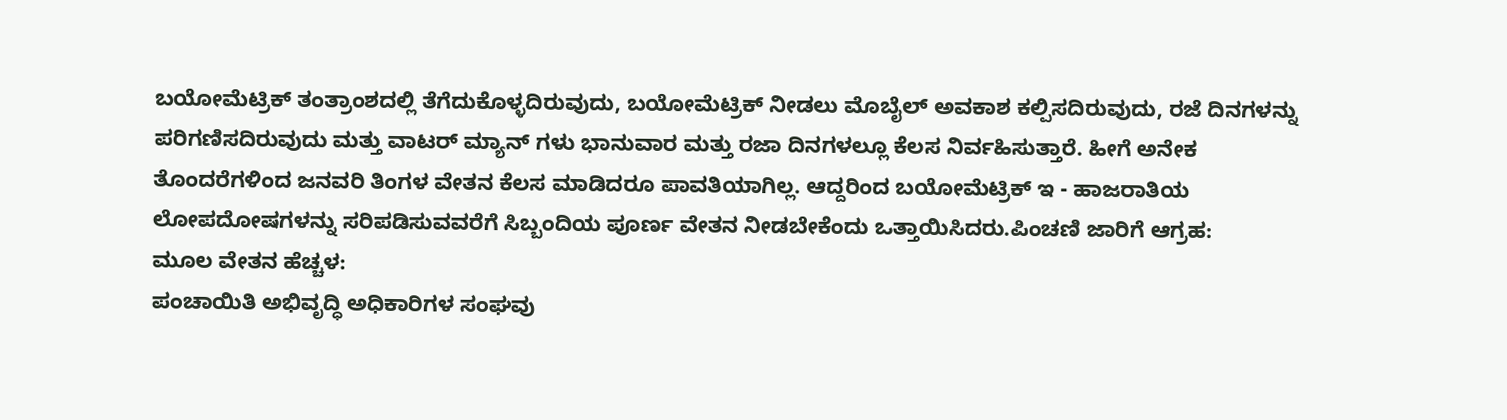ಬಯೋಮೆಟ್ರಿಕ್ ತಂತ್ರಾಂಶದಲ್ಲಿ ತೆಗೆದುಕೊಳ್ಳದಿರುವುದು, ಬಯೋಮೆಟ್ರಿಕ್ ನೀಡಲು ಮೊಬೈಲ್ ಅವಕಾಶ ಕಲ್ಪಿಸದಿರುವುದು, ರಜೆ ದಿನಗಳನ್ನು ಪರಿಗಣಿಸದಿರುವುದು ಮತ್ತು ವಾಟರ್ ಮ್ಯಾನ್ ಗಳು ಭಾನುವಾರ ಮತ್ತು ರಜಾ ದಿನಗಳಲ್ಲೂ ಕೆಲಸ ನಿರ್ವಹಿಸುತ್ತಾರೆ. ಹೀಗೆ ಅನೇಕ ತೊಂದರೆಗಳಿಂದ ಜನವರಿ ತಿಂಗಳ ವೇತನ ಕೆಲಸ ಮಾಡಿದರೂ ಪಾವತಿಯಾಗಿಲ್ಲ. ಆದ್ದರಿಂದ ಬಯೋಮೆಟ್ರಿಕ್ ಇ - ಹಾಜರಾತಿಯ ಲೋಪದೋಷಗಳನ್ನು ಸರಿಪಡಿಸುವವರೆಗೆ ಸಿಬ್ಬಂದಿಯ ಪೂರ್ಣ ವೇತನ ನೀಡಬೇಕೆಂದು ಒತ್ತಾಯಿಸಿದರು.ಪಿಂಚಣಿ ಜಾರಿಗೆ ಆಗ್ರಹ:
ಮೂಲ ವೇತನ ಹೆಚ್ಚಳ:
ಪಂಚಾಯಿತಿ ಅಭಿವೃದ್ಧಿ ಅಧಿಕಾರಿಗಳ ಸಂಘವು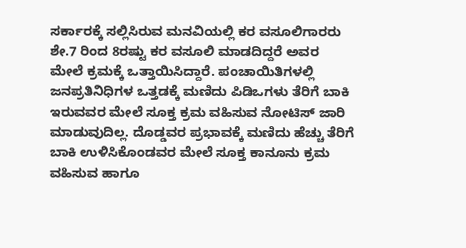ಸರ್ಕಾರಕ್ಕೆ ಸಲ್ಲಿಸಿರುವ ಮನವಿಯಲ್ಲಿ ಕರ ವಸೂಲಿಗಾರರು ಶೇ.7 ರಿಂದ 8ರಷ್ಟು ಕರ ವಸೂಲಿ ಮಾಡದಿದ್ದರೆ ಅವರ ಮೇಲೆ ಕ್ರಮಕ್ಕೆ ಒತ್ತಾಯಿಸಿದ್ದಾರೆ. ಪಂಚಾಯಿತಿಗಳಲ್ಲಿ ಜನಪ್ರತಿನಿಧಿಗಳ ಒತ್ತಡಕ್ಕೆ ಮಣಿದು ಪಿಡಿಒಗಳು ತೆರಿಗೆ ಬಾಕಿ ಇರುವವರ ಮೇಲೆ ಸೂಕ್ತ ಕ್ರಮ ವಹಿಸುವ ನೋಟಿಸ್ ಜಾರಿ ಮಾಡುವುದಿಲ್ಲ. ದೊಡ್ಡವರ ಪ್ರಭಾವಕ್ಕೆ ಮಣಿದು ಹೆಚ್ಚು ತೆರಿಗೆ ಬಾಕಿ ಉಳಿಸಿಕೊಂಡವರ ಮೇಲೆ ಸೂಕ್ತ ಕಾನೂನು ಕ್ರಮ ವಹಿಸುವ ಹಾಗೂ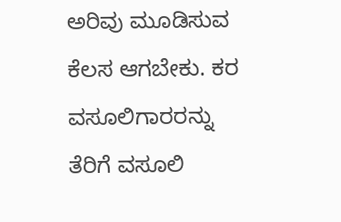ಅರಿವು ಮೂಡಿಸುವ ಕೆಲಸ ಆಗಬೇಕು. ಕರ ವಸೂಲಿಗಾರರನ್ನು ತೆರಿಗೆ ವಸೂಲಿ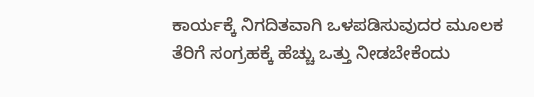ಕಾರ್ಯಕ್ಕೆ ನಿಗದಿತವಾಗಿ ಒಳಪಡಿಸುವುದರ ಮೂಲಕ ತೆರಿಗೆ ಸಂಗ್ರಹಕ್ಕೆ ಹೆಚ್ಚು ಒತ್ತು ನೀಡಬೇಕೆಂದು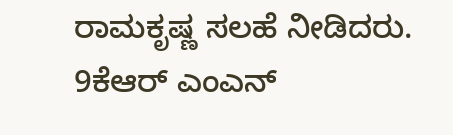ರಾಮಕೃಷ್ಣ ಸಲಹೆ ನೀಡಿದರು.
9ಕೆಆರ್ ಎಂಎನ್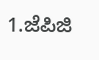1.ಜೆಪಿಜಿ